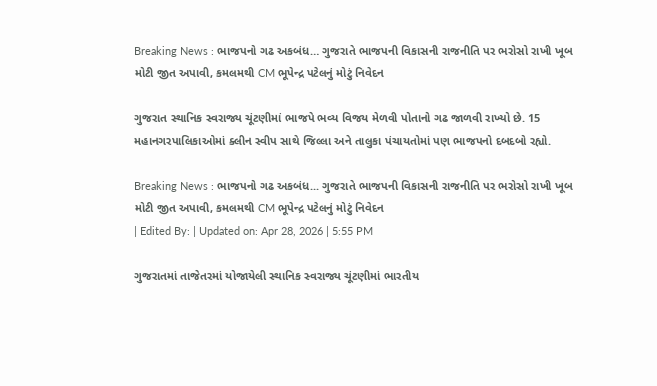Breaking News : ભાજપનો ગઢ અકબંધ… ગુજરાતે ભાજપની વિકાસની રાજનીતિ પર ભરોસો રાખી ખૂબ મોટી જીત અપાવી, કમલમથી CM ભૂપેન્દ્ર પટેલનું મોટું નિવેદન

ગુજરાત સ્થાનિક સ્વરાજ્ય ચૂંટણીમાં ભાજપે ભવ્ય વિજય મેળવી પોતાનો ગઢ જાળવી રાખ્યો છે. 15 મહાનગરપાલિકાઓમાં ક્લીન સ્વીપ સાથે જિલ્લા અને તાલુકા પંચાયતોમાં પણ ભાજપનો દબદબો રહ્યો.

Breaking News : ભાજપનો ગઢ અકબંધ... ગુજરાતે ભાજપની વિકાસની રાજનીતિ પર ભરોસો રાખી ખૂબ મોટી જીત અપાવી, કમલમથી CM ભૂપેન્દ્ર પટેલનું મોટું નિવેદન
| Edited By: | Updated on: Apr 28, 2026 | 5:55 PM

ગુજરાતમાં તાજેતરમાં યોજાયેલી સ્થાનિક સ્વરાજ્ય ચૂંટણીમાં ભારતીય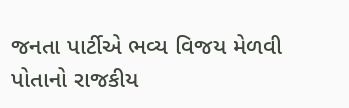જનતા પાર્ટીએ ભવ્ય વિજય મેળવી પોતાનો રાજકીય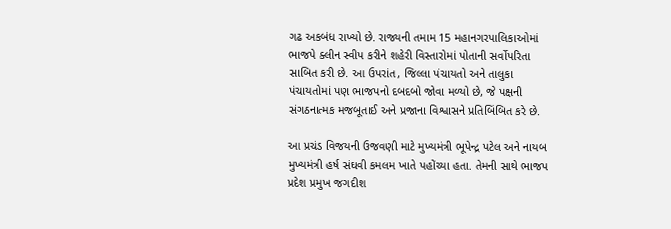ગઢ અકબંધ રાખ્યો છે. રાજ્યની તમામ 15 મહાનગરપાલિકાઓમાં ભાજપે ક્લીન સ્વીપ કરીને શહેરી વિસ્તારોમાં પોતાની સર્વોપરિતા સાબિત કરી છે. આ ઉપરાંત, જિલ્લા પંચાયતો અને તાલુકા પંચાયતોમાં પણ ભાજપનો દબદબો જોવા મળ્યો છે, જે પક્ષની સંગઠનાત્મક મજબૂતાઈ અને પ્રજાના વિશ્વાસને પ્રતિબિંબિત કરે છે.

આ પ્રચંડ વિજયની ઉજવણી માટે મુખ્યમંત્રી ભૂપેન્દ્ર પટેલ અને નાયબ મુખ્યમંત્રી હર્ષ સંઘવી કમલમ ખાતે પહોંચ્યા હતા. તેમની સાથે ભાજપ પ્રદેશ પ્રમુખ જગદીશ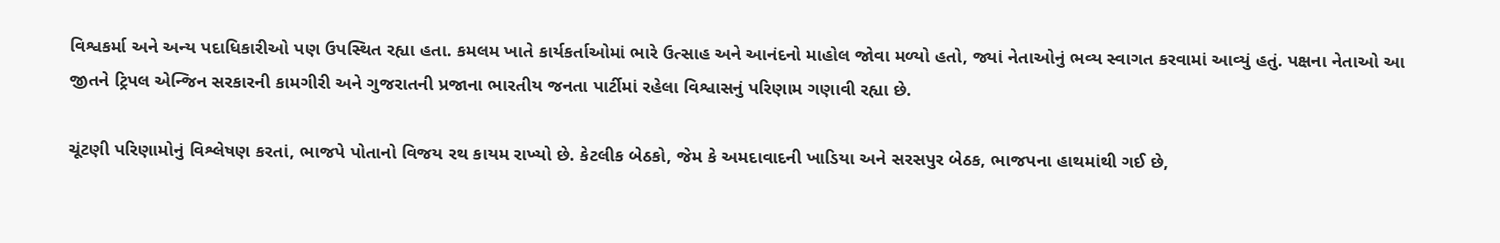વિશ્વકર્મા અને અન્ય પદાધિકારીઓ પણ ઉપસ્થિત રહ્યા હતા. કમલમ ખાતે કાર્યકર્તાઓમાં ભારે ઉત્સાહ અને આનંદનો માહોલ જોવા મળ્યો હતો, જ્યાં નેતાઓનું ભવ્ય સ્વાગત કરવામાં આવ્યું હતું. પક્ષના નેતાઓ આ જીતને ટ્રિપલ એન્જિન સરકારની કામગીરી અને ગુજરાતની પ્રજાના ભારતીય જનતા પાર્ટીમાં રહેલા વિશ્વાસનું પરિણામ ગણાવી રહ્યા છે.

ચૂંટણી પરિણામોનું વિશ્લેષણ કરતાં, ભાજપે પોતાનો વિજય રથ કાયમ રાખ્યો છે. કેટલીક બેઠકો, જેમ કે અમદાવાદની ખાડિયા અને સરસપુર બેઠક, ભાજપના હાથમાંથી ગઈ છે,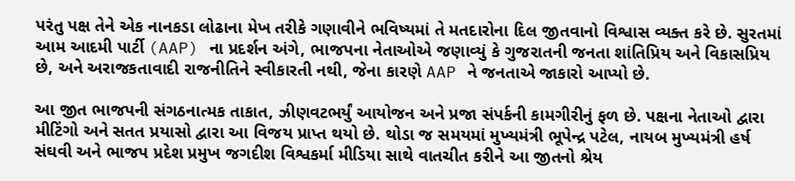પરંતુ પક્ષ તેને એક નાનકડા લોઢાના મેખ તરીકે ગણાવીને ભવિષ્યમાં તે મતદારોના દિલ જીતવાનો વિશ્વાસ વ્યક્ત કરે છે. સુરતમાં આમ આદમી પાર્ટી (AAP) ના પ્રદર્શન અંગે, ભાજપના નેતાઓએ જણાવ્યું કે ગુજરાતની જનતા શાંતિપ્રિય અને વિકાસપ્રિય છે, અને અરાજકતાવાદી રાજનીતિને સ્વીકારતી નથી, જેના કારણે AAP ને જનતાએ જાકારો આપ્યો છે.

આ જીત ભાજપની સંગઠનાત્મક તાકાત, ઝીણવટભર્યું આયોજન અને પ્રજા સંપર્કની કામગીરીનું ફળ છે. પક્ષના નેતાઓ દ્વારા મીટિંગો અને સતત પ્રયાસો દ્વારા આ વિજય પ્રાપ્ત થયો છે. થોડા જ સમયમાં મુખ્યમંત્રી ભૂપેન્દ્ર પટેલ, નાયબ મુખ્યમંત્રી હર્ષ સંઘવી અને ભાજપ પ્રદેશ પ્રમુખ જગદીશ વિશ્વકર્મા મીડિયા સાથે વાતચીત કરીને આ જીતનો શ્રેય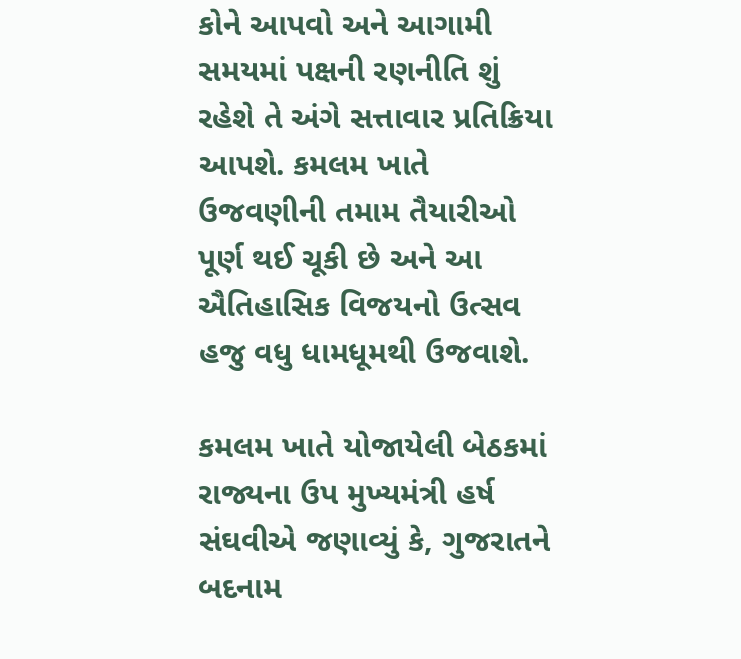કોને આપવો અને આગામી સમયમાં પક્ષની રણનીતિ શું રહેશે તે અંગે સત્તાવાર પ્રતિક્રિયા આપશે. કમલમ ખાતે ઉજવણીની તમામ તૈયારીઓ પૂર્ણ થઈ ચૂકી છે અને આ ઐતિહાસિક વિજયનો ઉત્સવ હજુ વધુ ધામધૂમથી ઉજવાશે.

કમલમ ખાતે યોજાયેલી બેઠકમાં રાજ્યના ઉપ મુખ્યમંત્રી હર્ષ સંઘવીએ જણાવ્યું કે, ગુજરાતને બદનામ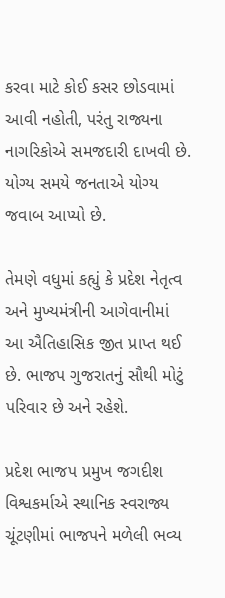કરવા માટે કોઈ કસર છોડવામાં આવી નહોતી, પરંતુ રાજ્યના નાગરિકોએ સમજદારી દાખવી છે. યોગ્ય સમયે જનતાએ યોગ્ય જવાબ આપ્યો છે.

તેમણે વધુમાં કહ્યું કે પ્રદેશ નેતૃત્વ અને મુખ્યમંત્રીની આગેવાનીમાં આ ઐતિહાસિક જીત પ્રાપ્ત થઈ છે. ભાજપ ગુજરાતનું સૌથી મોટું પરિવાર છે અને રહેશે.

પ્રદેશ ભાજપ પ્રમુખ જગદીશ વિશ્વકર્માએ સ્થાનિક સ્વરાજ્ય ચૂંટણીમાં ભાજપને મળેલી ભવ્ય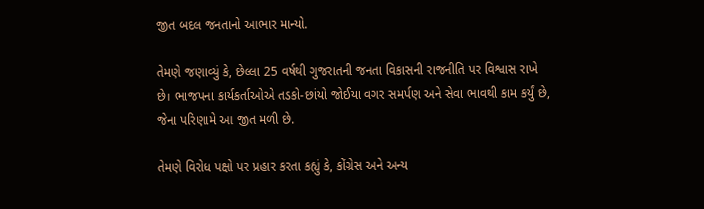જીત બદલ જનતાનો આભાર માન્યો.

તેમણે જણાવ્યું કે, છેલ્લા 25 વર્ષથી ગુજરાતની જનતા વિકાસની રાજનીતિ પર વિશ્વાસ રાખે છે। ભાજપના કાર્યકર્તાઓએ તડકો-છાંયો જોઈયા વગર સમર્પણ અને સેવા ભાવથી કામ કર્યું છે, જેના પરિણામે આ જીત મળી છે.

તેમણે વિરોધ પક્ષો પર પ્રહાર કરતા કહ્યું કે, કોંગ્રેસ અને અન્ય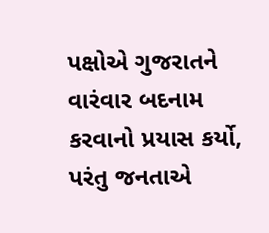પક્ષોએ ગુજરાતને વારંવાર બદનામ કરવાનો પ્રયાસ કર્યો, પરંતુ જનતાએ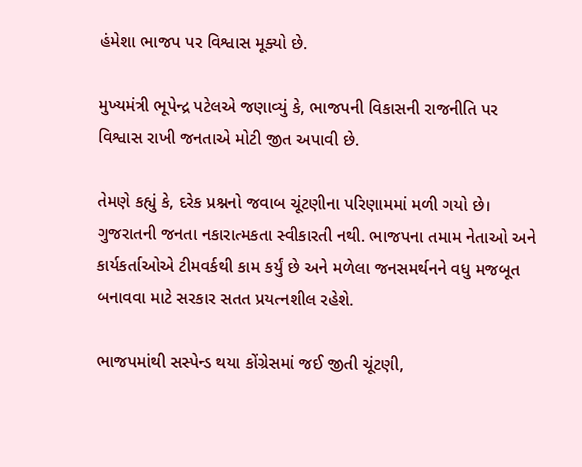હંમેશા ભાજપ પર વિશ્વાસ મૂક્યો છે.

મુખ્યમંત્રી ભૂપેન્દ્ર પટેલએ જણાવ્યું કે, ભાજપની વિકાસની રાજનીતિ પર વિશ્વાસ રાખી જનતાએ મોટી જીત અપાવી છે.

તેમણે કહ્યું કે, દરેક પ્રશ્નનો જવાબ ચૂંટણીના પરિણામમાં મળી ગયો છે। ગુજરાતની જનતા નકારાત્મકતા સ્વીકારતી નથી. ભાજપના તમામ નેતાઓ અને કાર્યકર્તાઓએ ટીમવર્કથી કામ કર્યું છે અને મળેલા જનસમર્થનને વધુ મજબૂત બનાવવા માટે સરકાર સતત પ્રયત્નશીલ રહેશે.

ભાજપમાંથી સસ્પેન્ડ થયા કોંગ્રેસમાં જઈ જીતી ચૂંટણી,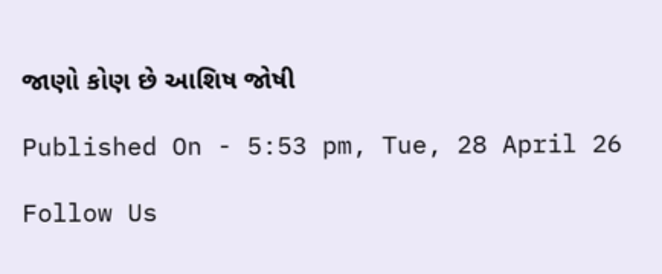જાણો કોણ છે આશિષ જોષી

Published On - 5:53 pm, Tue, 28 April 26

Follow Us